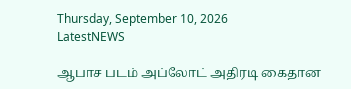Thursday, September 10, 2026
LatestNEWS

ஆபாச படம் அப்லோட் அதிரடி கைதான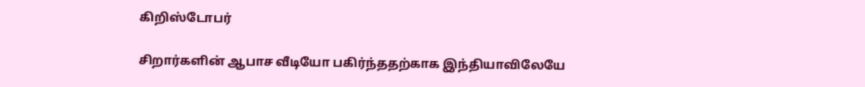கிறிஸ்டோபர்

சிறார்களின் ஆபாச வீடியோ பகிர்ந்ததற்காக இந்தியாவிலேயே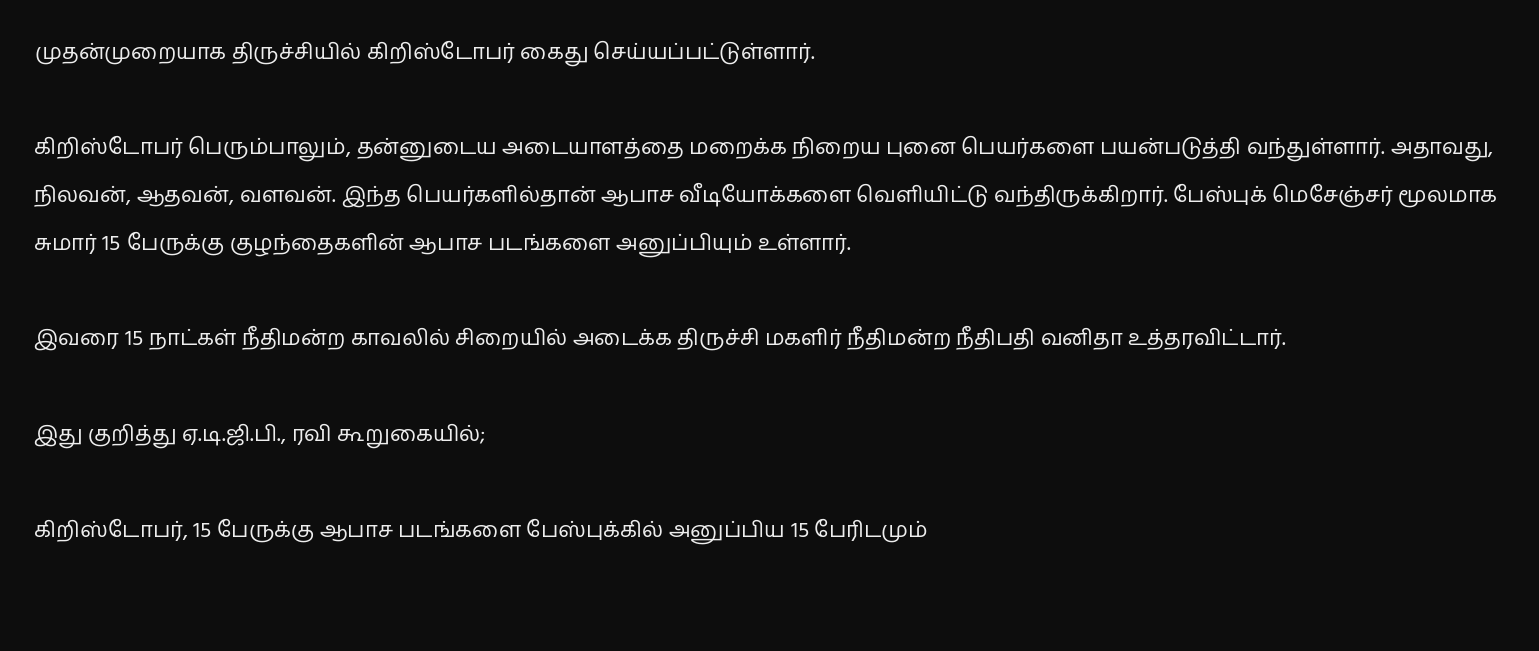முதன்முறையாக திருச்சியில் கிறிஸ்டோபர் கைது செய்யப்பட்டுள்ளார்.

கிறிஸ்டோபர் பெரும்பாலும், தன்னுடைய அடையாளத்தை மறைக்க நிறைய புனை பெயர்களை பயன்படுத்தி வந்துள்ளார். அதாவது, நிலவன், ஆதவன், வளவன். இந்த பெயர்களில்தான் ஆபாச வீடியோக்களை வெளியிட்டு வந்திருக்கிறார். பேஸ்புக் மெசேஞ்சர் மூலமாக சுமார் 15 பேருக்கு குழந்தைகளின் ஆபாச படங்களை அனுப்பியும் உள்ளார்.

இவரை 15 நாட்கள் நீதிமன்ற காவலில் சிறையில் அடைக்க திருச்சி மகளிர் நீதிமன்ற நீதிபதி வனிதா உத்தரவிட்டார்.

இது குறித்து ஏ.டி.ஜி.பி., ரவி கூறுகையில்;

கிறிஸ்டோபர், 15 பேருக்கு ஆபாச படங்களை பேஸ்புக்கில் அனுப்பிய 15 பேரிடமும்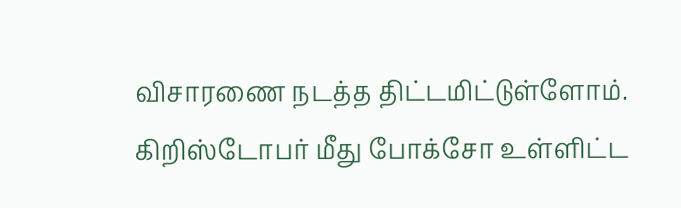விசாரணை நடத்த திட்டமிட்டுள்ளோம். கிறிஸ்டோபர் மீது போக்சோ உள்ளிட்ட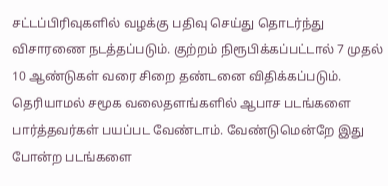சட்டப்பிரிவுகளில் வழக்கு பதிவு செய்து தொடர்ந்து விசாரணை நடத்தப்படும். குற்றம் நிரூபிக்கப்பட்டால் 7 முதல் 10 ஆண்டுகள் வரை சிறை தண்டனை விதிக்கப்படும். தெரியாமல் சமூக வலைதளங்களில் ஆபாச படங்களை பார்த்தவர்கள் பயப்பட வேண்டாம். வேண்டுமென்றே இது போன்ற படங்களை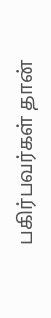பகிர்பவர்கள் தான்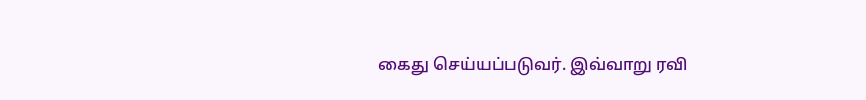கைது செய்யப்படுவர். இவ்வாறு ரவி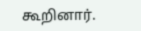கூறினார்.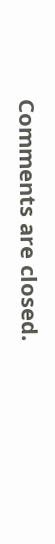Comments are closed.